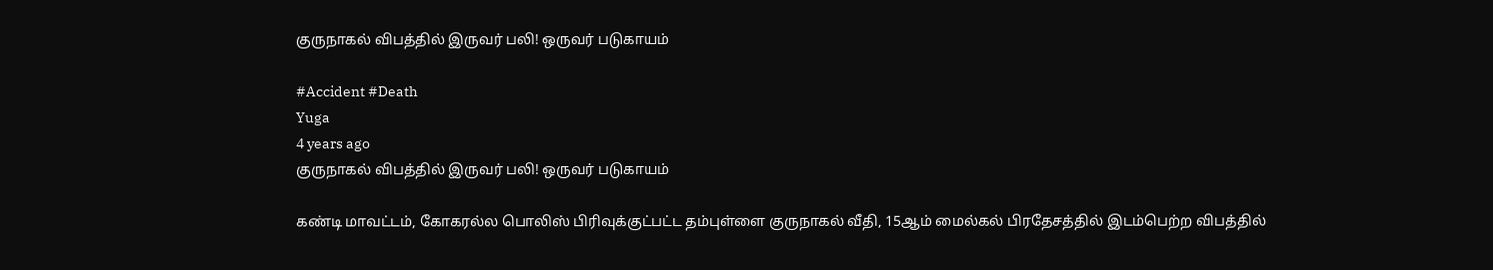குருநாகல் விபத்தில் இருவர் பலி! ஒருவர் படுகாயம்

#Accident #Death
Yuga
4 years ago
குருநாகல் விபத்தில் இருவர் பலி! ஒருவர் படுகாயம்

கண்டி மாவட்டம், கோகரல்ல பொலிஸ் பிரிவுக்குட்பட்ட தம்புள்ளை குருநாகல் வீதி, 15ஆம் மைல்கல் பிரதேசத்தில் இடம்பெற்ற விபத்தில்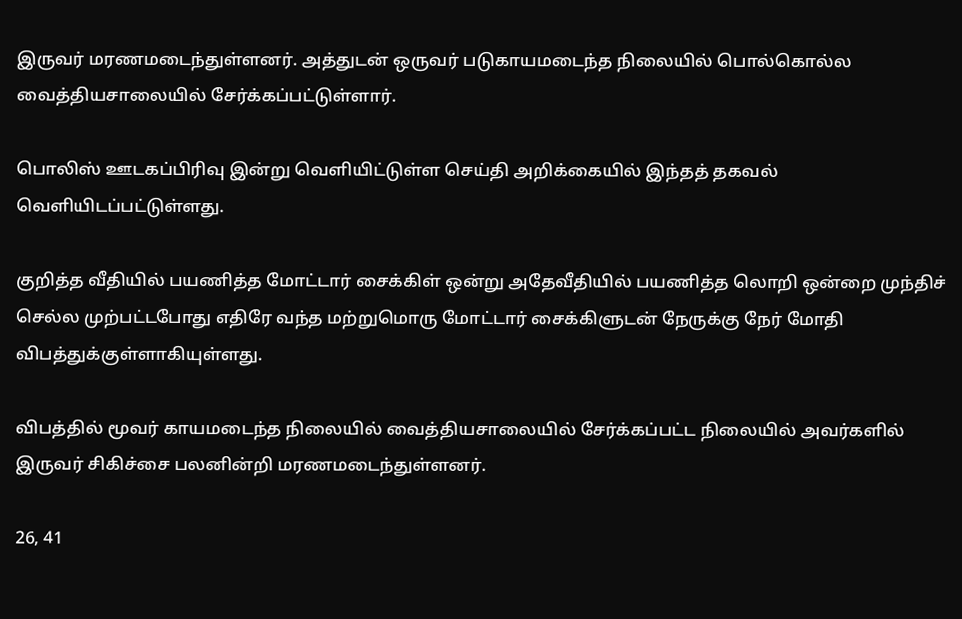இருவர் மரணமடைந்துள்ளனர். அத்துடன் ஒருவர் படுகாயமடைந்த நிலையில் பொல்கொல்ல வைத்தியசாலையில் சேர்க்கப்பட்டுள்ளார்.

பொலிஸ் ஊடகப்பிரிவு இன்று வெளியிட்டுள்ள செய்தி அறிக்கையில் இந்தத் தகவல் வெளியிடப்பட்டுள்ளது.

குறித்த வீதியில் பயணித்த மோட்டார் சைக்கிள் ஒன்று அதேவீதியில் பயணித்த லொறி ஒன்றை முந்திச் செல்ல முற்பட்டபோது எதிரே வந்த மற்றுமொரு மோட்டார் சைக்கிளுடன் நேருக்கு நேர் மோதி விபத்துக்குள்ளாகியுள்ளது.

விபத்தில் மூவர் காயமடைந்த நிலையில் வைத்தியசாலையில் சேர்க்கப்பட்ட நிலையில் அவர்களில் இருவர் சிகிச்சை பலனின்றி மரணமடைந்துள்ளனர்.

26, 41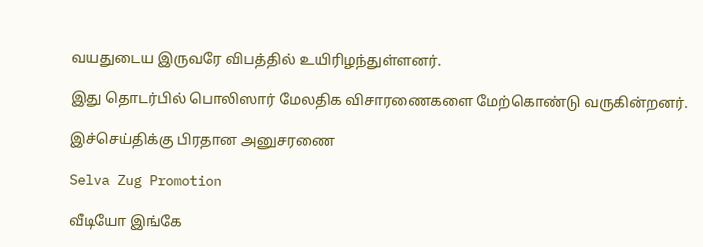வயதுடைய இருவரே விபத்தில் உயிரிழந்துள்ளனர்.

இது தொடர்பில் பொலிஸார் மேலதிக விசாரணைகளை மேற்கொண்டு வருகின்றனர்.

இச்செய்திக்கு பிரதான அனுசரணை

Selva Zug Promotion

வீடியோ இங்கே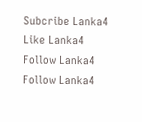Subcribe Lanka4
Like Lanka4
Follow Lanka4
Follow Lanka4